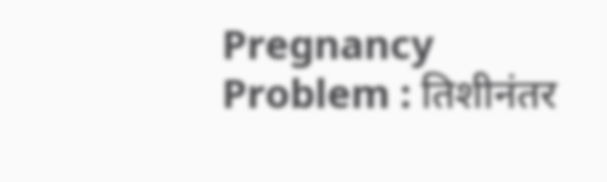Pregnancy Problem : तिशीनंतर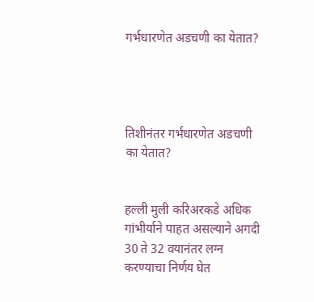गर्भधारणेत अडचणी का येतात?




तिशीनंतर गर्भधारणेत अडचणी का येतात?


हल्ली मुली करिअरकडे अधिक गांभीर्याने पाहत असल्याने अगदी 30 ते 32 वयानंतर लग्न करण्याचा निर्णय घेत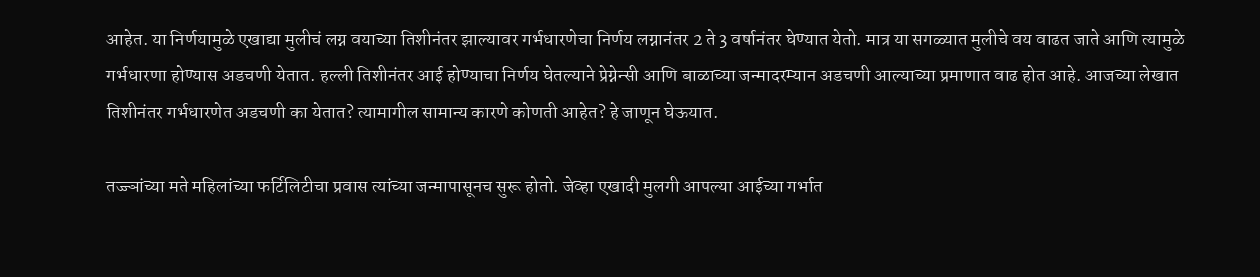आहेत. या निर्णयामुळे एखाद्या मुलीचं लग्न वयाच्या तिशीनंतर झाल्यावर गर्भधारणेचा निर्णय लग्नानंतर 2 ते 3 वर्षानंतर घेण्यात येतो. मात्र या सगळ्यात मुलीचे वय वाढत जाते आणि त्यामुळे गर्भधारणा होण्यास अडचणी येतात. हल्ली तिशीनंतर आई होण्याचा निर्णय घेतल्याने प्रेग्नेन्सी आणि बाळाच्या जन्मादरम्यान अडचणी आल्याच्या प्रमाणात वाढ होत आहे. आजच्या लेखात तिशीनंतर गर्भधारणेत अडचणी का येतात? त्यामागील सामान्य कारणे कोणती आहेत? हे जाणून घेऊयात.

तज्ज्ञांच्या मते महिलांच्या फर्टिलिटीचा प्रवास त्यांच्या जन्मापासूनच सुरू होतो. जेव्हा एखादी मुलगी आपल्या आईच्या गर्भात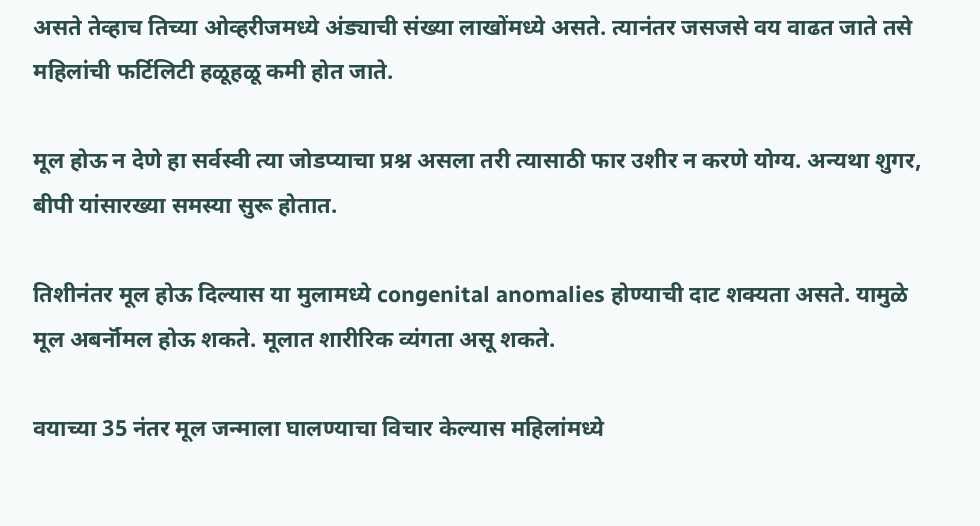असते तेव्हाच तिच्या ओव्हरीजमध्ये अंड्याची संख्या लाखोंमध्ये असते. त्यानंतर जसजसे वय वाढत जाते तसे महिलांची फर्टिलिटी हळूहळू कमी होत जाते.

मूल होऊ न देणे हा सर्वस्वी त्या जोडप्याचा प्रश्न असला तरी त्यासाठी फार उशीर न करणे योग्य. अन्यथा शुगर, बीपी यांसारख्या समस्या सुरू होतात.

तिशीनंतर मूल होऊ दिल्यास या मुलामध्ये congenital anomalies होण्याची दाट शक्यता असते. यामुळे मूल अबर्नॉमल होऊ शकते. मूलात शारीरिक व्यंगता असू शकते.

वयाच्या 35 नंतर मूल जन्माला घालण्याचा विचार केल्यास महिलांमध्ये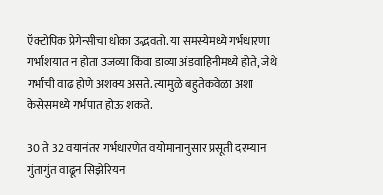ऍक्टोपिक प्रेगेन्सीचा धोका उद्भवतो. या समस्येमध्ये गर्भधारणा गर्भाशयात न होता उजव्या किंवा डाव्या अंडवाहिनीमध्ये होते, जेथे गर्भाची वाढ होणे अशक्य असते. त्यामुळे बहुतेकवेळा अशा केसेसमध्ये गर्भपात होऊ शकते.

30 ते 32 वयानंतर गर्भधारणेत वयोमानानुसार प्रसूती दरम्यान गुंतागुंत वाढून सिझेरियन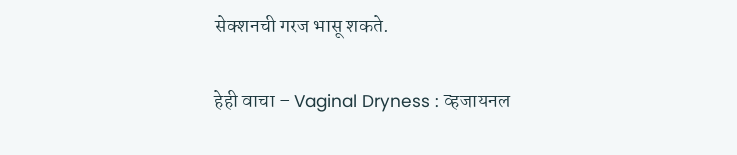सेक्शनची गरज भासू शकते.

हेही वाचा – Vaginal Dryness : व्हजायनल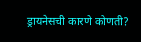ड्रायनेसची कारणे कोणती?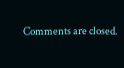Comments are closed.